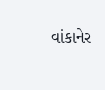વાંકાનેર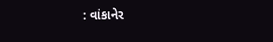: વાંકાનેર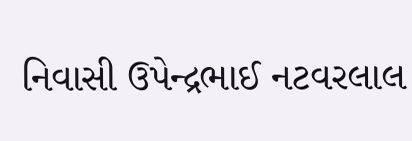નિવાસી ઉપેન્દ્રભાઈ નટવરલાલ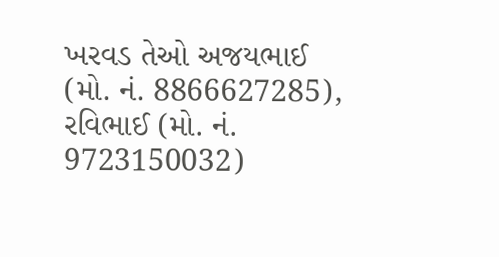ખરવડ તેઓ અજયભાઈ (મો. નં. 8866627285), રવિભાઈ (મો. નં. 9723150032)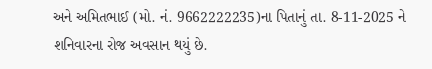અને અમિતભાઈ (મો. નં. 9662222235)ના પિતાનું તા. 8-11-2025 ને શનિવારના રોજ અવસાન થયું છે.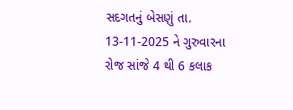સદગતનું બેસણું તા. 13-11-2025 ને ગુરુવારના રોજ સાંજે 4 થી 6 કલાક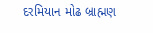દરમિયાન મોઢ બ્રાહ્મણ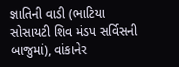જ્ઞાતિની વાડી (ભાટિયા સોસાયટી શિવ મંડપ સર્વિસની બાજુમાં), વાંકાનેર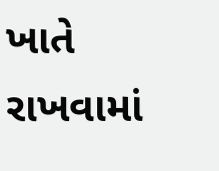ખાતે રાખવામાં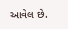આવેલ છે.